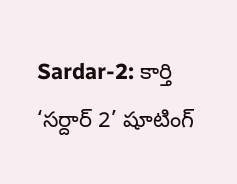Sardar-2: కార్తి ‘సర్దార్ 2’ షూటింగ్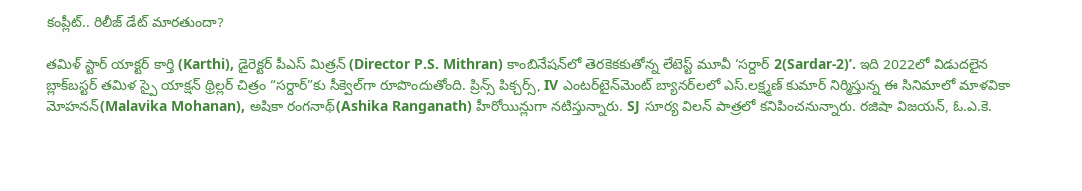కంప్లీట్.. రిలీజ్ డేట్ మారతుందా?

తమిళ్ స్టార్ యాక్టర్ కార్తి (Karthi), డైరెక్టర్ పీఎస్‌ మిత్రన్‌ (Director P.S. Mithran) కాంబినేషన్‌లో తెరకెకకుతోన్న లేటెస్ట్ మూవీ ‘సర్దార్‌ 2(Sardar-2)’. ఇది 2022లో విడుదలైన బ్లాక్‌బస్టర్ తమిళ స్పై యాక్షన్ థ్రిల్లర్ చిత్రం “సర్దార్”కు సీక్వెల్‌గా రూపొందుతోంది. ప్రిన్స్ పిక్చర్స్, IV ఎంటర్‌టైన్‌మెంట్ బ్యానర్‌‌లలో ఎస్‌.లక్ష్మణ్‌ కుమార్‌ నిర్మిస్తున్న ఈ సినిమాలో మాళవికా మోహనన్(Malavika Mohanan), అషికా రంగనాథ్(Ashika Ranganath) హీరోయిన్లుగా నటిస్తున్నారు. SJ సూర్య విలన్ పాత్రలో కనిపించనున్నారు. రజిషా విజయన్, ఓ.ఎ.కె.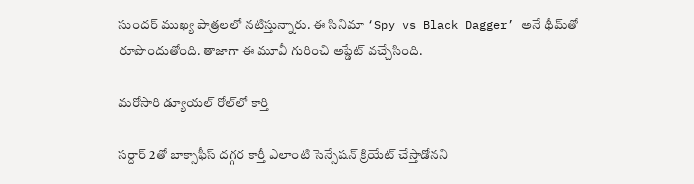సుందర్ ముఖ్య పాత్రలలో నటిస్తున్నారు. ఈ సినిమా ‘Spy vs Black Dagger’ అనే థీమ్‌తో రూపొందుతోంది. తాజాగా ఈ మూవీ గురించి అప్డేట్ వచ్చేసింది.

మరోసారి డ్యూయల్ రోల్‌లో కార్తి

సర్దార్ 2తో బాక్సాఫీస్ దగ్గర కార్తీ ఎలాంటి సెన్సేషన్ క్రియేట్ చేస్తాడోనని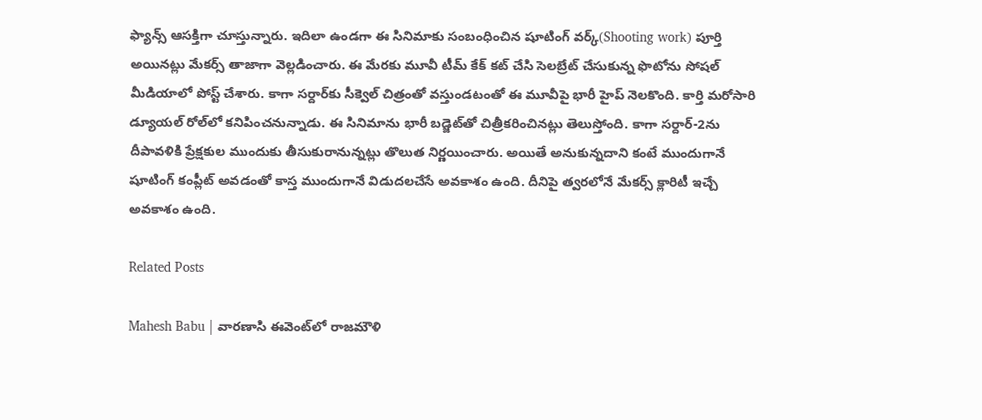ఫ్యాన్స్ ఆసక్తిగా చూస్తున్నారు. ఇదిలా ఉండగా ఈ సినిమాకు సంబంధించిన షూటింగ్ వర్క్(Shooting work) పూర్తి అయినట్లు మేకర్స్ తాజాగా వెల్లడించారు. ఈ మేరకు మూవీ టీమ్ కేక్ కట్ చేసి సెలబ్రేట్ చేసుకున్న ఫొటోను సోషల్ మీడియాలో పోస్ట్ చేశారు. కాగా సర్దార్‌కు సీక్వెల్ చిత్రంతో వస్తుండటంతో ఈ మూవీపై భారీ హైప్ నెలకొంది. కార్తి మరోసారి డ్యూయల్ రోల్‌లో కనిపించనున్నాడు. ఈ సినిమాను భారీ బడ్జెట్‌తో చిత్రీకరించినట్లు తెలుస్తోంది. కాగా సర్దార్-2ను దీపావళికి ప్రేక్షకుల ముందుకు తీసుకురానున్నట్లు తొలుత నిర్ణయించారు. అయితే అనుకున్నదాని కంటే ముందుగానే షూటింగ్ కంప్లీట్ అవడంతో కాస్త ముందుగానే విడుదలచేసే అవకాశం ఉంది. దీనిపై త్వరలోనే మేకర్స్ క్లారిటీ ఇచ్చే అవకాశం ఉంది.

Related Posts

Mahesh Babu | వారణాసి ఈవెంట్‌లో రాజమౌళి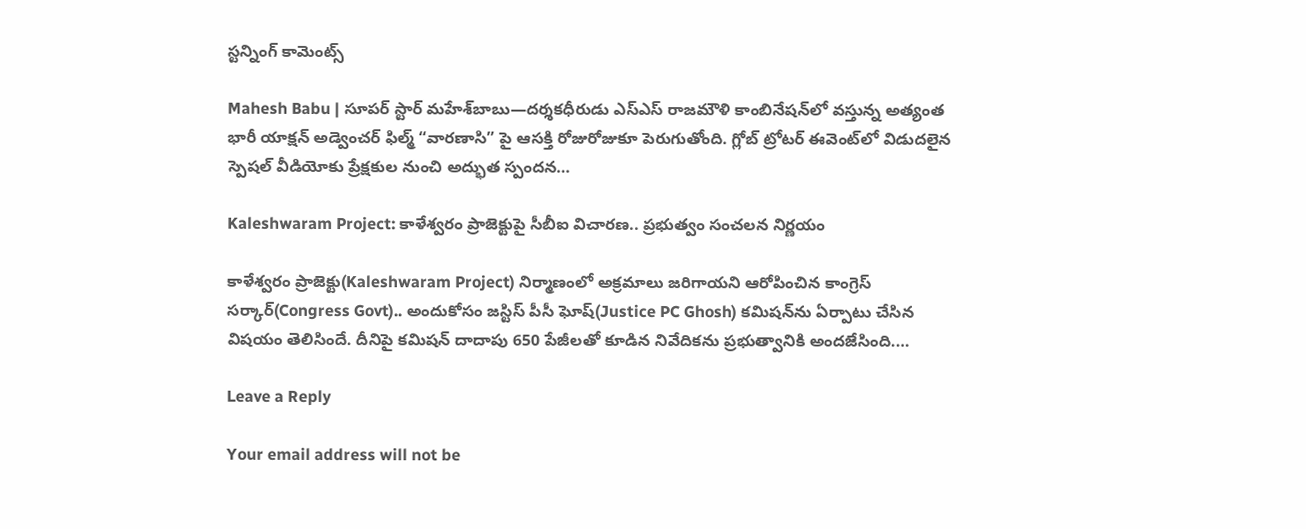స్ట‌న్నింగ్ కామెంట్స్

Mahesh Babu | సూపర్ స్టార్ మహేశ్‌బాబు—దర్శకధీరుడు ఎస్‌ఎస్‌ రాజమౌళి కాంబినేషన్‌లో వస్తున్న అత్యంత భారీ యాక్షన్ అడ్వెంచర్ ఫిల్మ్ “వారణాసి” పై ఆసక్తి రోజురోజుకూ పెరుగుతోంది. గ్లోబ్ ట్రోటర్ ఈవెంట్‌లో విడుదలైన స్పెషల్ వీడియోకు ప్రేక్షకుల నుంచి అద్భుత స్పందన…

Kaleshwaram Project: కాళేశ్వరం ప్రాజెక్టుపై సీబీఐ విచారణ.. ప్రభుత్వం సంచలన నిర్ణయం

కాళేశ్వరం ప్రాజెక్టు(Kaleshwaram Project) నిర్మాణంలో అక్రమాలు జరిగాయని ఆరోపించిన కాంగ్రెస్ సర్కార్(Congress Govt).. అందుకోసం జస్టిస్ పీసీ ఘోష్(Justice PC Ghosh) కమిషన్‌ను ఏర్పాటు చేసిన విషయం తెలిసిందే. దీనిపై కమిషన్ దాదాపు 650 పేజీలతో కూడిన నివేదికను ప్రభుత్వానికి అందజేసింది.…

Leave a Reply

Your email address will not be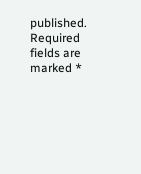published. Required fields are marked *